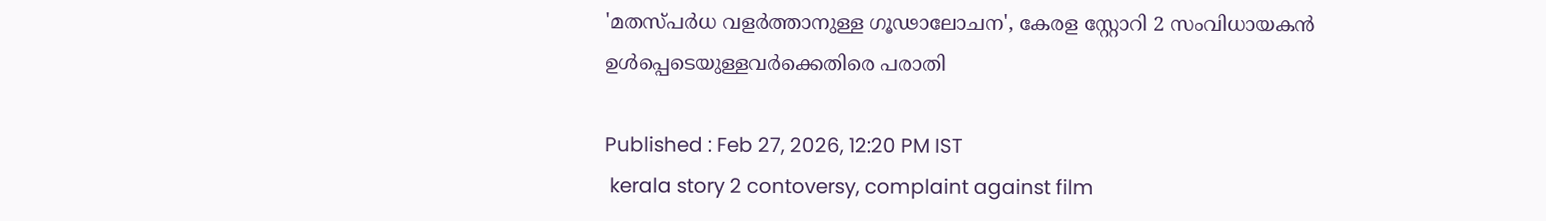'മതസ്പർധ വളർത്താനുള്ള ഗൂഢാലോചന', കേരള സ്റ്റോറി 2 സംവിധായകൻ ഉൾപ്പെടെയുള്ളവർക്കെതിരെ പരാതി

Published : Feb 27, 2026, 12:20 PM IST
 kerala story 2 contoversy, complaint against film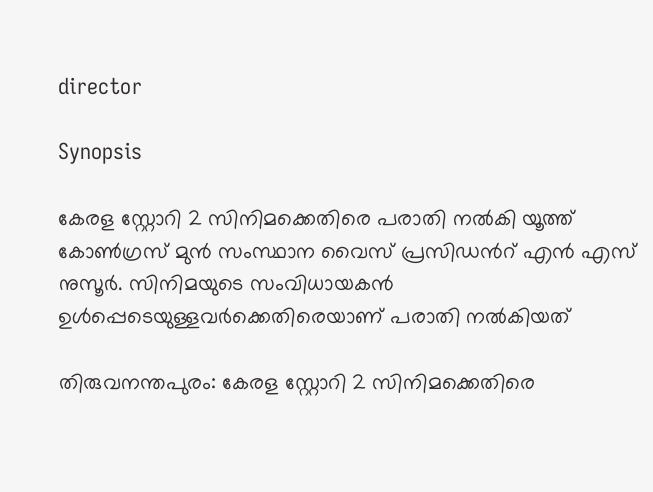director

Synopsis

കേരള സ്റ്റോറി 2 സിനിമക്കെതിരെ പരാതി നല്‍കി യൂത്ത് കോൺഗ്രസ് മുൻ സംസ്ഥാന വൈസ് പ്രസിഡന്‍റ് എൻ എസ് നുസൂർ. സിനിമയുടെ സംവിധായകൻ ഉൾപ്പെടെയുള്ളവർക്കെതിരെയാണ് പരാതി നല്‍കിയത്

തിരുവനന്തപുരം: കേരള സ്റ്റോറി 2 സിനിമക്കെതിരെ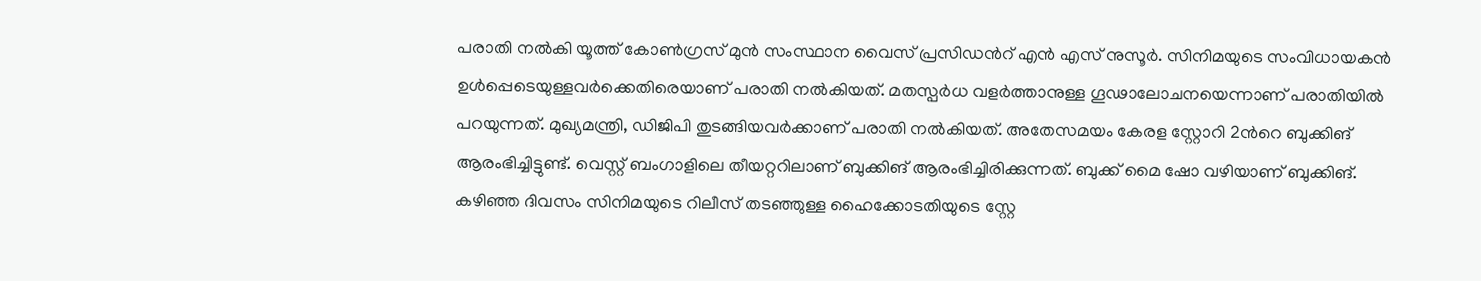പരാതി നല്‍കി യൂത്ത് കോൺഗ്രസ് മുൻ സംസ്ഥാന വൈസ് പ്രസിഡന്‍റ് എൻ എസ് നുസൂർ. സിനിമയുടെ സംവിധായകൻ ഉൾപ്പെടെയുള്ളവർക്കെതിരെയാണ് പരാതി നല്‍കിയത്. മതസ്പർധ വളർത്താനുള്ള ഗൂഢാലോചനയെന്നാണ് പരാതിയില്‍ പറയുന്നത്. മുഖ്യമന്ത്രി, ഡിജിപി തുടങ്ങിയവർക്കാണ് പരാതി നൽകിയത്. അതേസമയം കേരള സ്റ്റോറി 2ന്‍റെ ബുക്കിങ് ആരംഭിച്ചിട്ടുണ്ട്. വെസ്റ്റ് ബംഗാളിലെ തീയറ്ററിലാണ് ബുക്കിങ് ആരംഭിച്ചിരിക്കുന്നത്. ബുക്ക് മൈ ഷോ വഴിയാണ് ബുക്കിങ്. കഴിഞ്ഞ ദിവസം സിനിമയുടെ റിലീസ് തടഞ്ഞുള്ള ഹൈക്കോടതിയുടെ സ്റ്റേ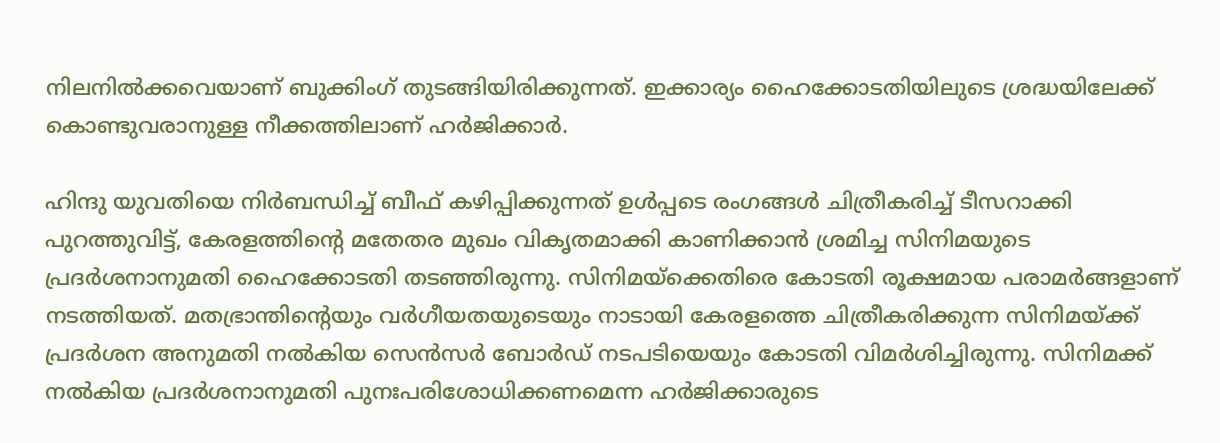നിലനിൽക്കവെയാണ് ബുക്കിംഗ് തുടങ്ങിയിരിക്കുന്നത്. ഇക്കാര്യം ഹൈക്കോടതിയിലുടെ ശ്രദ്ധയിലേക്ക് കൊണ്ടുവരാനുള്ള നീക്കത്തിലാണ് ഹര്‍ജിക്കാർ.

ഹിന്ദു യുവതിയെ നിർബന്ധിച്ച് ബീഫ് കഴിപ്പിക്കുന്നത് ഉൾപ്പടെ രംഗങ്ങൾ ചിത്രീകരിച്ച് ടീസറാക്കി പുറത്തുവിട്ട്, കേരളത്തിന്‍റെ മതേതര മുഖം വികൃതമാക്കി കാണിക്കാൻ ശ്രമിച്ച സിനിമയുടെ പ്രദർശനാനുമതി ഹൈക്കോടതി തടഞ്ഞിരുന്നു. സിനിമയ്ക്കെതിരെ കോടതി രൂക്ഷമായ പരാമർങ്ങളാണ് നടത്തിയത്. മതഭ്രാന്തിന്‍റെയും വര്‍ഗീയതയുടെയും നാടായി കേരളത്തെ ചിത്രീകരിക്കുന്ന സിനിമയ്ക്ക് പ്രദർശന അനുമതി നൽകിയ സെൻസർ ബോർഡ് നടപടിയെയും കോടതി വിമർശിച്ചിരുന്നു. സിനിമക്ക് നല്‍കിയ പ്രദര്‍ശനാനുമതി പുനഃപരിശോധിക്കണമെന്ന ഹര്‍ജിക്കാരുടെ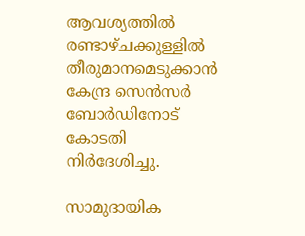ആവശ്യത്തില്‍ രണ്ടാഴ്ചക്കുള്ളില്‍ തീരുമാനമെടുക്കാന്‍ കേന്ദ്ര സെന്‍സര്‍ ബോര്‍ഡിനോട് കോടതി നിര്‍ദേശിച്ചു.

സാമുദായിക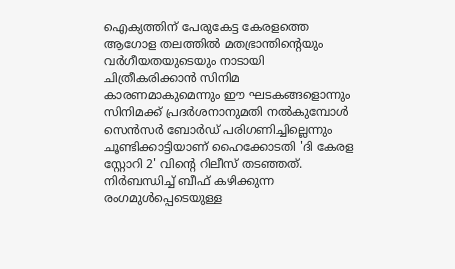ഐക്യത്തിന് പേരുകേട്ട കേരളത്തെ ആഗോള തലത്തില്‍ മതഭ്രാന്തിന്‍റെയും വര്‍ഗീയതയുടെയും നാടായി ചിത്രീകരിക്കാന്‍ സിനിമ കാരണമാകുമെന്നും ഈ ഘടകങ്ങളൊന്നും സിനിമക്ക് പ്രദര്‍ശനാനുമതി നല്‍കുമ്പോള്‍ സെന്‍സര്‍ ബോര്‍ഡ് പരിഗണിച്ചില്ലെന്നും ചൂണ്ടിക്കാട്ടിയാണ് ഹൈക്കോടതി 'ദി കേരള സ്റ്റോറി 2' വിന്‍റെ റിലീസ് തടഞ്ഞത്. നിര്‍ബന്ധിച്ച് ബീഫ് കഴിക്കുന്ന രംഗമുള്‍പ്പെടെയുള്ള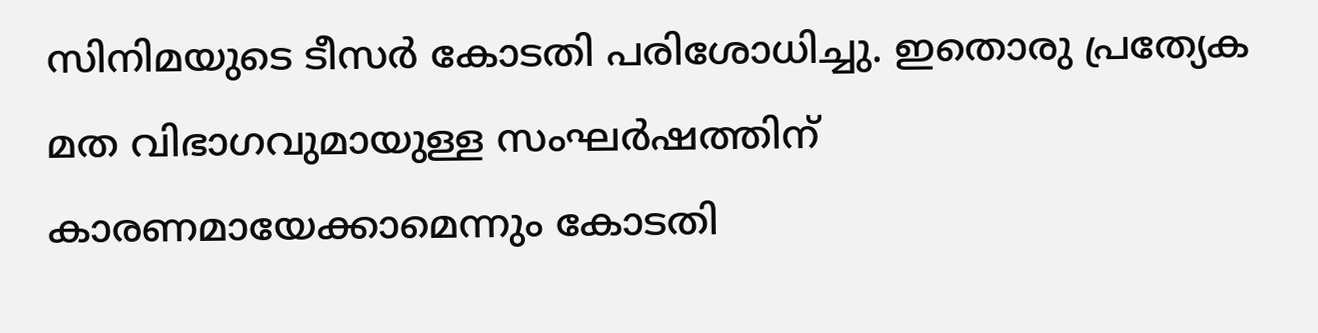സിനിമയുടെ ടീസര്‍ കോടതി പരിശോധിച്ചു. ഇതൊരു പ്രത്യേക മത വിഭാഗവുമായുള്ള സംഘര്‍ഷത്തിന് കാരണമായേക്കാമെന്നും കോടതി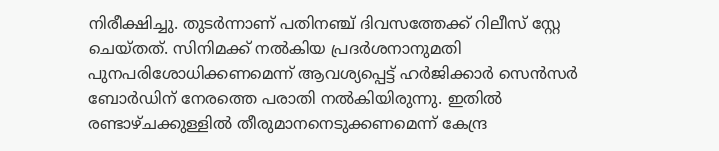നിരീക്ഷിച്ചു. തുടര്‍ന്നാണ് പതിനഞ്ച് ദിവസത്തേക്ക് റിലീസ് സ്റ്റേ ചെയ്തത്. സിനിമക്ക് നല്‍കിയ പ്രദര്‍ശനാനുമതി പുനപരിശോധിക്കണമെന്ന് ആവശ്യപ്പെട്ട് ഹര്‍ജിക്കാര്‍ സെന്‍സര്‍ ബോര്‍ഡിന് നേരത്തെ പരാതി നല്‍കിയിരുന്നു. ഇതില്‍ രണ്ടാഴ്ചക്കുള്ളില്‍ തീരുമാനനെടുക്കണമെന്ന് കേന്ദ്ര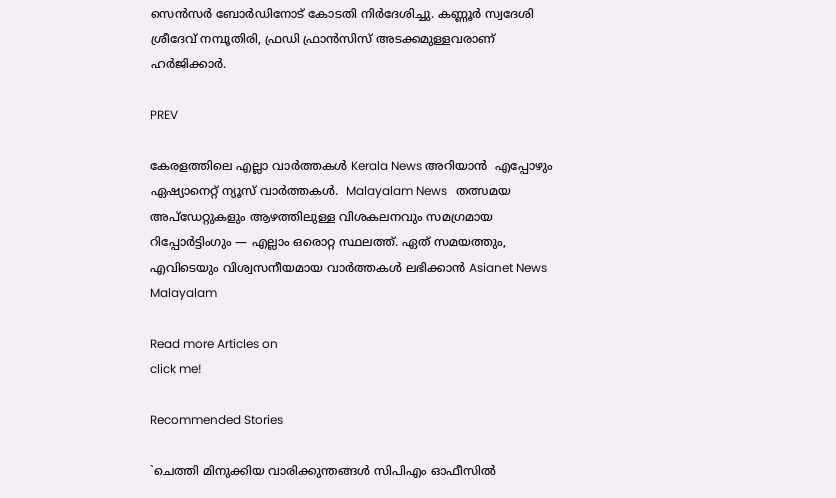സെന്‍സര്‍ ബോര്‍ഡിനോട് കോടതി നിര്‍ദേശിച്ചു. കണ്ണൂര്‍ സ്വദേശി ശ്രീദേവ് നമ്പൂതിരി, ഫ്രഡി ഫ്രാന്‍സിസ് അടക്കമുള്ളവരാണ് ഹര്‍ജിക്കാര്‍.

PREV

കേരളത്തിലെ എല്ലാ വാർത്തകൾ Kerala News അറിയാൻ  എപ്പോഴും ഏഷ്യാനെറ്റ് ന്യൂസ് വാർത്തകൾ.  Malayalam News   തത്സമയ അപ്‌ഡേറ്റുകളും ആഴത്തിലുള്ള വിശകലനവും സമഗ്രമായ റിപ്പോർട്ടിംഗും — എല്ലാം ഒരൊറ്റ സ്ഥലത്ത്. ഏത് സമയത്തും, എവിടെയും വിശ്വസനീയമായ വാർത്തകൾ ലഭിക്കാൻ Asianet News Malayalam

Read more Articles on
click me!

Recommended Stories

`ചെത്തി മിനുക്കിയ വാരിക്കുന്തങ്ങൾ സിപിഎം ഓഫീസിൽ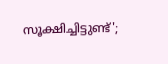സൂക്ഷിച്ചിട്ടുണ്ട്';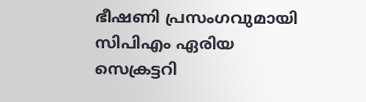ഭീഷണി പ്രസംഗവുമായി സിപിഎം ഏരിയ സെക്രട്ടറി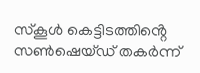സ്കൂൾ കെട്ടിടത്തിൻ്റെ സൺഷെയ്ഡ് തകർന്ന്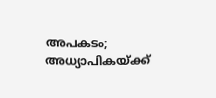അപകടം; അധ്യാപികയ്ക്ക്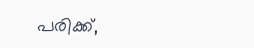പരിക്ക്,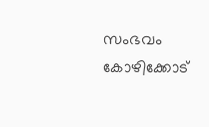സംഭവം കോഴിക്കോട്